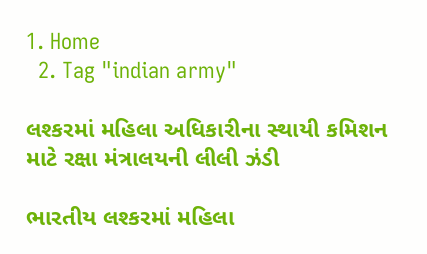1. Home
  2. Tag "indian army"

લશ્કરમાં મહિલા અધિકારીના સ્થાયી કમિશન માટે રક્ષા મંત્રાલયની લીલી ઝંડી

ભારતીય લશ્કરમાં મહિલા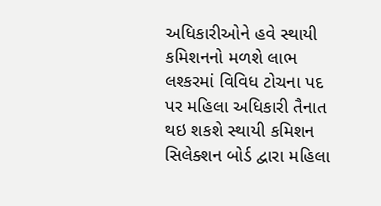અધિકારીઓને હવે સ્થાયી કમિશનનો મળશે લાભ લશ્કરમાં વિવિધ ટોચના પદ પર મહિલા અધિકારી તૈનાત થઇ શકશે સ્થાયી કમિશન સિલેક્શન બોર્ડ દ્વારા મહિલા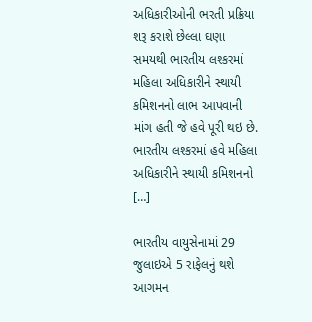અધિકારીઓની ભરતી પ્રક્રિયા શરૂ કરાશે છેલ્લા ઘણા સમયથી ભારતીય લશ્કરમાં મહિલા અધિકારીને સ્થાયી કમિશનનો લાભ આપવાની માંગ હતી જે હવે પૂરી થઇ છે. ભારતીય લશ્કરમાં હવે મહિલા અધિકારીને સ્થાયી કમિશનનો […]

ભારતીય વાયુસેનામાં 29 જુલાઇએ 5 રાફેલનું થશે આગમન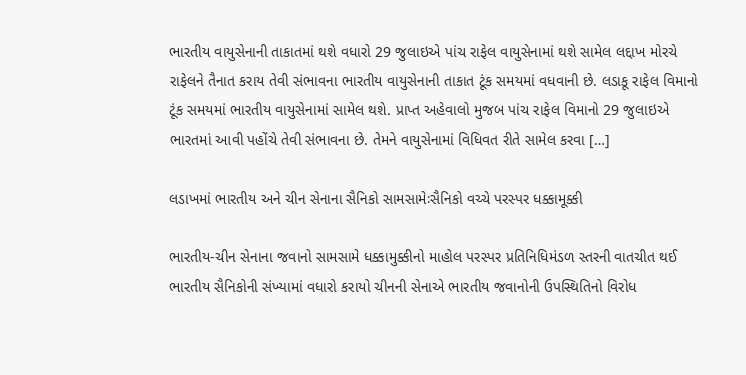ભારતીય વાયુસેનાની તાકાતમાં થશે વધારો 29 જુલાઇએ પાંચ રાફેલ વાયુસેનામાં થશે સામેલ લદ્દાખ મોરચે રાફેલને તૈનાત કરાય તેવી સંભાવના ભારતીય વાયુસેનાની તાકાત ટૂંક સમયમાં વધવાની છે. લડાકૂ રાફેલ વિમાનો ટૂંક સમયમાં ભારતીય વાયુસેનામાં સામેલ થશે. પ્રાપ્ત અહેવાલો મુજબ પાંચ રાફેલ વિમાનો 29 જુલાઇએ ભારતમાં આવી પહોંચે તેવી સંભાવના છે. તેમને વાયુસેનામાં વિધિવત રીતે સામેલ કરવા […]

લડાખમાં ભારતીય અને ચીન સેનાના સૈનિકો સામસામેઃસૈનિકો વચ્ચે પરસ્પર ધક્કામૂક્કી

ભારતીય-ચીન સેનાના જવાનો સામસામે ધક્કામુક્કીનો માહોલ પરસ્પર પ્રતિનિધિમંડળ સ્તરની વાતચીત થઈ ભારતીય સૈનિકોની સંખ્યામાં વધારો કરાયો ચીનની સેનાએ ભારતીય જવાનોની ઉપસ્થિતિનો વિરોધ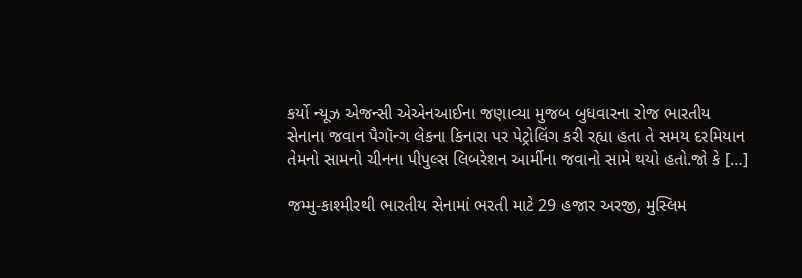કર્યો ન્યૂઝ એજન્સી એએનઆઈના જણાવ્યા મુજબ બુધવારના રોજ ભારતીય સેનાના જવાન પૈગૉન્ગ લેકના કિનારા પર પેટ્રોલિંગ કરી રહ્યા હતા તે સમય દરમિયાન તેમનો સામનો ચીનના પીપુલ્સ લિબરેશન આર્મીના જવાનો સામે થયો હતો.જો કે […]

જમ્મુ-કાશ્મીરથી ભારતીય સેનામાં ભરતી માટે 29 હજાર અરજી, મુસ્લિમ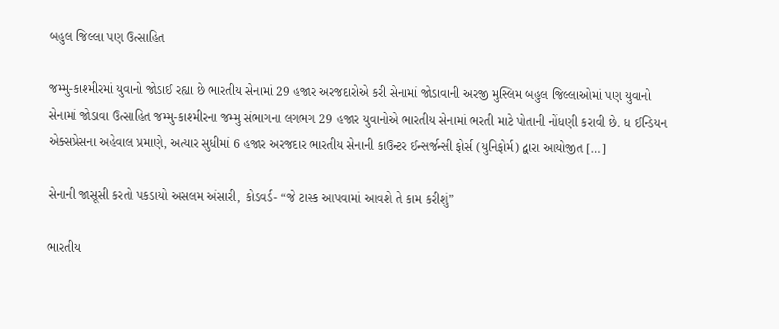બહુલ જિલ્લા પણ ઉત્સાહિત

જમ્મુ-કાશ્મીરમાં યુવાનો જોડાઈ રહ્યા છે ભારતીય સેનામાં 29 હજાર અરજદારોએ કરી સેનામાં જોડાવાની અરજી મુસ્લિમ બહુલ જિલ્લાઓમાં પણ યુવાનો સેનામાં જોડાવા ઉત્સાહિત જમ્મુ-કાશ્મીરના જમ્મુ સંભાગના લગભગ 29 હજાર યુવાનોએ ભારતીય સેનામાં ભરતી માટે પોતાની નોંધણી કરાવી છે. ધ ઈન્ડિયન એક્સપ્રેસના અહેવાલ પ્રમાણે, અત્યાર સુધીમાં 6 હજાર અરજદાર ભારતીય સેનાની કાઉન્ટર ઈન્સર્જન્સી ફોર્સ (યુનિફોર્મ) દ્વારા આયોજીત […]

સેનાની જાસૂસી કરતો પકડાયો અસલમ અંસારી, કોડવર્ડ- “જે ટાસ્ક આપવામાં આવશે તે કામ કરીશું”

ભારતીય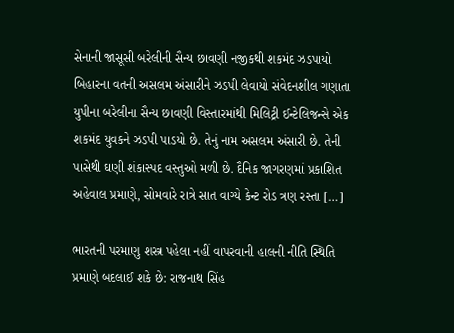સેનાની જાસૂસી બરેલીની સૈન્ય છાવણી નજીકથી શકમંદ ઝડપાયો બિહારના વતની અસલમ અંસારીને ઝડપી લેવાયો સંવેદનશીલ ગણાતા યુપીના બરેલીના સૈન્ય છાવણી વિસ્તારમાંથી મિલિટ્રી ઈન્ટેલિજન્સે એક શકમંદ યુવકને ઝડપી પાડયો છે. તેનું નામ અસલમ અંસારી છે. તેની પાસેથી ઘણી શંકાસ્પદ વસ્તુઓ મળી છે. દૈનિક જાગરણમાં પ્રકાશિત અહેવાલ પ્રમાણે, સોમવારે રાત્રે સાત વાગ્યે કેન્ટ રોડ ત્રણ રસ્તા […]

ભારતની પરમાણુ શસ્ત્ર પહેલા નહીં વાપરવાની હાલની નીતિ સ્થિતિ પ્રમાણે બદલાઈ શકે છે: રાજનાથ સિંહ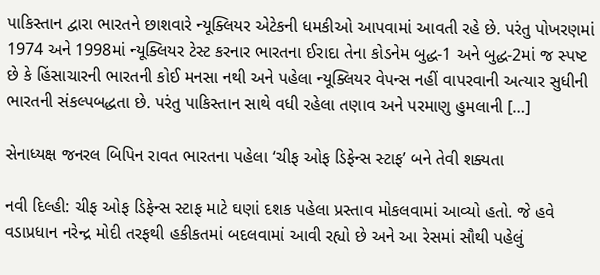પાકિસ્તાન દ્વારા ભારતને છાશવારે ન્યૂક્લિયર એટેકની ધમકીઓ આપવામાં આવતી રહે છે. પરંતુ પોખરણમાં 1974 અને 1998માં ન્યૂક્લિયર ટેસ્ટ કરનાર ભારતના ઈરાદા તેના કોડનેમ બુદ્ધ-1 અને બુદ્ધ-2માં જ સ્પષ્ટ છે કે હિંસાચારની ભારતની કોઈ મનસા નથી અને પહેલા ન્યૂક્લિયર વેપન્સ નહીં વાપરવાની અત્યાર સુધીની ભારતની સંકલ્પબદ્ધતા છે. પરંતુ પાકિસ્તાન સાથે વધી રહેલા તણાવ અને પરમાણુ હુમલાની […]

સેનાધ્યક્ષ જનરલ બિપિન રાવત ભારતના પહેલા ‘ચીફ ઓફ ડિફેન્સ સ્ટાફ’ બને તેવી શક્યતા

નવી દિલ્હી: ચીફ ઓફ ડિફેન્સ સ્ટાફ માટે ઘણાં દશક પહેલા પ્રસ્તાવ મોકલવામાં આવ્યો હતો. જે હવે વડાપ્રધાન નરેન્દ્ર મોદી તરફથી હકીકતમાં બદલવામાં આવી રહ્યો છે અને આ રેસમાં સૌથી પહેલું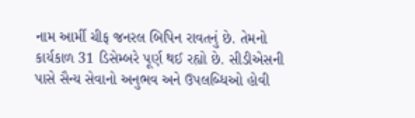નામ આર્મી ચીફ જનરલ બિપિન રાવતનું છે. તેમનો કાર્યકાળ 31 ડિસેમ્બરે પૂર્ણ થઈ રહ્યો છે. સીડીએસની પાસે સૈન્ય સેવાનો અનુભવ અને ઉપલબ્ધિઓ હોવી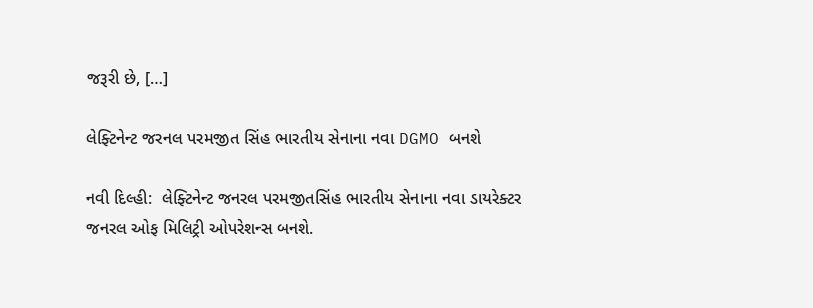જરૂરી છે, […]

લેફ્ટિનેન્ટ જરનલ પરમજીત સિંહ ભારતીય સેનાના નવા DGMO બનશે

નવી દિલ્હી:  લેફ્ટિનેન્ટ જનરલ પરમજીતસિંહ ભારતીય સેનાના નવા ડાયરેક્ટર જનરલ ઓફ મિલિટ્રી ઓપરેશન્સ બનશે.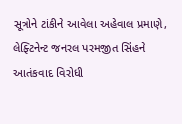સૂત્રોને ટાંકીને આવેલા અહેવાલ પ્રમાણે, લેફ્ટિનેન્ટ જનરલ પરમજીત સિંહને આતંકવાદ વિરોધી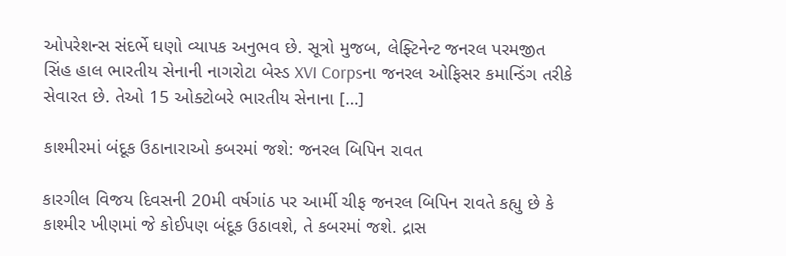ઓપરેશન્સ સંદર્ભે ઘણો વ્યાપક અનુભવ છે. સૂત્રો મુજબ, લેફ્ટિનેન્ટ જનરલ પરમજીત સિંહ હાલ ભારતીય સેનાની નાગરોટા બેસ્ડ XVI Corpsના જનરલ ઓફિસર કમાન્ડિંગ તરીકે સેવારત છે. તેઓ 15 ઓક્ટોબરે ભારતીય સેનાના […]

કાશ્મીરમાં બંદૂક ઉઠાનારાઓ કબરમાં જશે: જનરલ બિપિન રાવત

કારગીલ વિજય દિવસની 20મી વર્ષગાંઠ પર આર્મી ચીફ જનરલ બિપિન રાવતે કહ્યુ છે કે કાશ્મીર ખીણમાં જે કોઈપણ બંદૂક ઉઠાવશે, તે કબરમાં જશે. દ્રાસ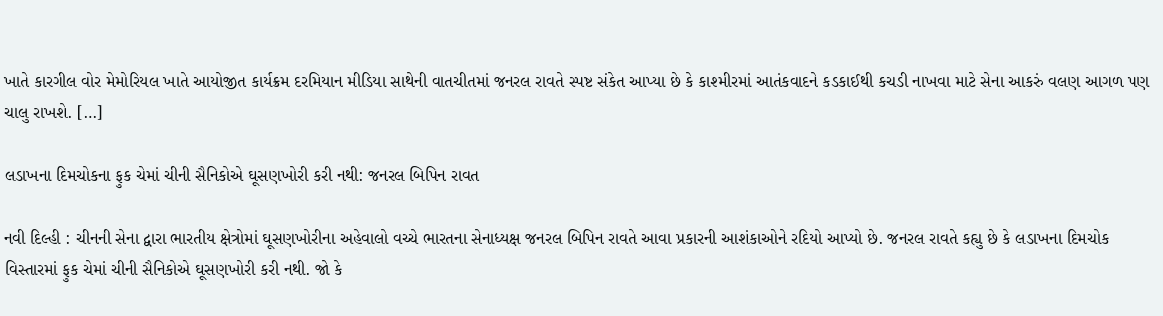ખાતે કારગીલ વોર મેમોરિયલ ખાતે આયોજીત કાર્યક્રમ દરમિયાન મીડિયા સાથેની વાતચીતમાં જનરલ રાવતે સ્પષ્ટ સંકેત આપ્યા છે કે કાશ્મીરમાં આતંકવાદને કડકાઈથી કચડી નાખવા માટે સેના આકરું વલણ આગળ પણ ચાલુ રાખશે. […]

લડાખના દિમચોકના ફુક ચેમાં ચીની સૈનિકોએ ઘૂસણખોરી કરી નથી: જનરલ બિપિન રાવત

નવી દિલ્હી : ચીનની સેના દ્વારા ભારતીય ક્ષેત્રોમાં ઘૂસણખોરીના અહેવાલો વચ્ચે ભારતના સેનાધ્યક્ષ જનરલ બિપિન રાવતે આવા પ્રકારની આશંકાઓને રદિયો આપ્યો છે. જનરલ રાવતે કહ્યુ છે કે લડાખના દિમચોક વિસ્તારમાં ફુક ચેમાં ચીની સૈનિકોએ ઘૂસણખોરી કરી નથી. જો કે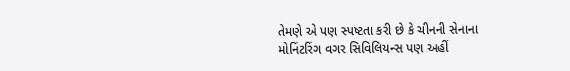તેમણે એ પણ સ્પષ્ટતા કરી છે કે ચીનની સેનાના મોનિંટરિંગ વગર સિવિલિયન્સ પણ અહીં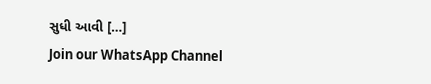સુધી આવી […]
Join our WhatsApp Channel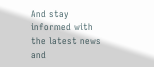And stay informed with the latest news and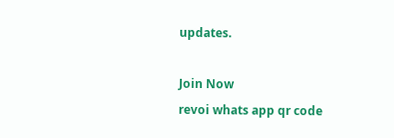updates.

Join Now
revoi whats app qr code